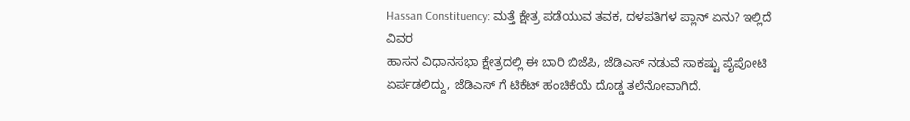Hassan Constituency: ಮತ್ತೆ ಕ್ಷೇತ್ರ ಪಡೆಯುವ ತವಕ, ದಳಪತಿಗಳ ಪ್ಲಾನ್ ಏನು? ಇಲ್ಲಿದೆ ವಿವರ
ಹಾಸನ ವಿಧಾನಸಭಾ ಕ್ಷೇತ್ರದಲ್ಲಿ ಈ ಬಾರಿ ಬಿಜೆಪಿ, ಜೆಡಿಎಸ್ ನಡುವೆ ಸಾಕಷ್ಟು ಪೈಪೋಟಿ ಏರ್ಪಡಲಿದ್ದು, ಜೆಡಿಎಸ್ ಗೆ ಟಿಕೆಟ್ ಹಂಚಿಕೆಯೆ ದೊಡ್ಡ ತಲೆನೋವಾಗಿದೆ.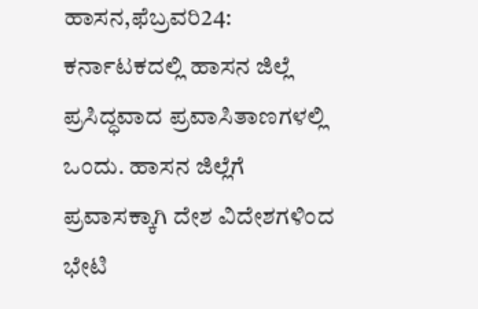ಹಾಸನ,ಫೆಬ್ರವರಿ24: ಕರ್ನಾಟಕದಲ್ಲಿ ಹಾಸನ ಜಿಲ್ಲೆ ಪ್ರಸಿದ್ಧವಾದ ಪ್ರವಾಸಿತಾಣಗಳಲ್ಲಿ ಒಂದು. ಹಾಸನ ಜಿಲ್ಲೆಗೆ ಪ್ರವಾಸಕ್ಕಾಗಿ ದೇಶ ವಿದೇಶಗಳಿಂದ ಭೇಟಿ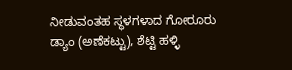ನೀಡುವಂತಹ ಸ್ಥಳಗಳಾದ ಗೋರೂರು ಡ್ಯಾಂ (ಅಣೆಕಟ್ಟು), ಶೆಟ್ಟಿ ಹಳ್ಳಿ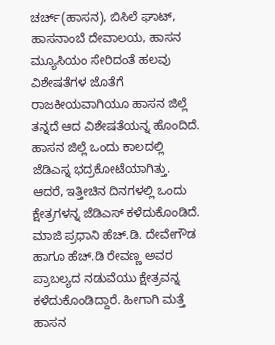ಚರ್ಚ್(ಹಾಸನ), ಬಿಸಿಲೆ ಘಾಟ್, ಹಾಸನಾಂಬೆ ದೇವಾಲಯ, ಹಾಸನ ಮ್ಯೂಸಿಯಂ ಸೇರಿದಂತೆ ಹಲವು ವಿಶೇಷತೆಗಳ ಜೊತೆಗೆ ರಾಜಕೀಯವಾಗಿಯೂ ಹಾಸನ ಜಿಲ್ಲೆ ತನ್ನದೆ ಆದ ವಿಶೇಷತೆಯನ್ನ ಹೊಂದಿದೆ.
ಹಾಸನ ಜಿಲ್ಲೆ ಒಂದು ಕಾಲದಲ್ಲಿ ಜೆಡಿಎಸ್ನ ಭದ್ರಕೋಟೆಯಾಗಿತ್ತು. ಆದರೆ, ಇತ್ತೀಚಿನ ದಿನಗಳಲ್ಲಿ ಒಂದು ಕ್ಷೇತ್ರಗಳನ್ನ ಜೆಡಿಎಸ್ ಕಳೆದುಕೊಂಡಿದೆ. ಮಾಜಿ ಪ್ರಧಾನಿ ಹೆಚ್.ಡಿ. ದೇವೇಗೌಡ ಹಾಗೂ ಹೆಚ್.ಡಿ ರೇವಣ್ಣ ಅವರ ಪ್ರಾಬಲ್ಯದ ನಡುವೆಯು ಕ್ಷೇತ್ರವನ್ನ ಕಳೆದುಕೊಂಡಿದ್ದಾರೆ. ಹೀಗಾಗಿ ಮತ್ತೆ ಹಾಸನ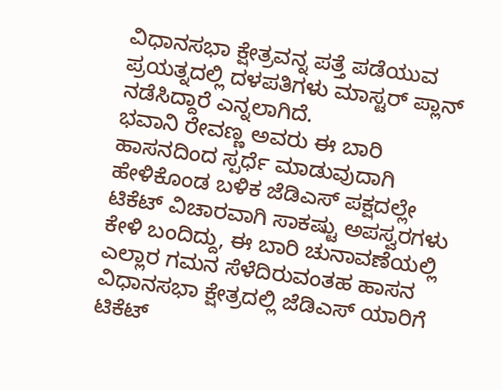ವಿಧಾನಸಭಾ ಕ್ಷೇತ್ರವನ್ನ ಪತ್ತೆ ಪಡೆಯುವ ಪ್ರಯತ್ನದಲ್ಲಿ ದಳಪತಿಗಳು ಮಾಸ್ಟರ್ ಪ್ಲಾನ್ ನಡೆಸಿದ್ದಾರೆ ಎನ್ನಲಾಗಿದೆ.
ಭವಾನಿ ರೇವಣ್ಣ ಅವರು ಈ ಬಾರಿ ಹಾಸನದಿಂದ ಸ್ಪರ್ಧೆ ಮಾಡುವುದಾಗಿ ಹೇಳಿಕೊಂಡ ಬಳಿಕ ಜೆಡಿಎಸ್ ಪಕ್ಷದಲ್ಲೇ ಟಿಕೆಟ್ ವಿಚಾರವಾಗಿ ಸಾಕಷ್ಟು ಅಪಸ್ವರಗಳು ಕೇಳಿ ಬಂದಿದ್ದು, ಈ ಬಾರಿ ಚುನಾವಣೆಯಲ್ಲಿ ಎಲ್ಲಾರ ಗಮನ ಸೆಳೆದಿರುವಂತಹ ಹಾಸನ ವಿಧಾನಸಭಾ ಕ್ಷೇತ್ರದಲ್ಲಿ ಜೆಡಿಎಸ್ ಯಾರಿಗೆ ಟಿಕೆಟ್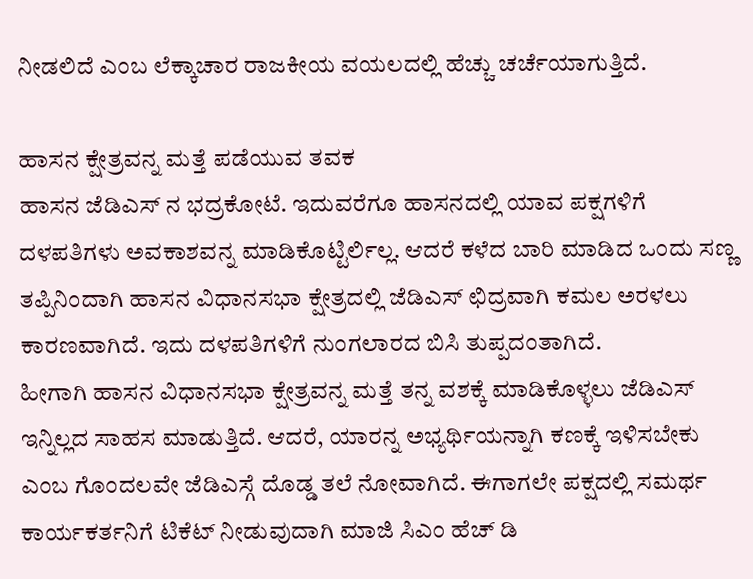ನೀಡಲಿದೆ ಎಂಬ ಲೆಕ್ಕಾಚಾರ ರಾಜಕೀಯ ವಯಲದಲ್ಲಿ ಹೆಚ್ಚು ಚರ್ಚೆಯಾಗುತ್ತಿದೆ.

ಹಾಸನ ಕ್ಷೇತ್ರವನ್ನ ಮತ್ತೆ ಪಡೆಯುವ ತವಕ
ಹಾಸನ ಜೆಡಿಎಸ್ ನ ಭದ್ರಕೋಟೆ. ಇದುವರೆಗೂ ಹಾಸನದಲ್ಲಿ ಯಾವ ಪಕ್ಷಗಳಿಗೆ ದಳಪತಿಗಳು ಅವಕಾಶವನ್ನ ಮಾಡಿಕೊಟ್ಟಿರ್ಲಿಲ್ಲ. ಆದರೆ ಕಳೆದ ಬಾರಿ ಮಾಡಿದ ಒಂದು ಸಣ್ಣ ತಪ್ಪಿನಿಂದಾಗಿ ಹಾಸನ ವಿಧಾನಸಭಾ ಕ್ಷೇತ್ರದಲ್ಲಿ ಜೆಡಿಎಸ್ ಛಿದ್ರವಾಗಿ ಕಮಲ ಅರಳಲು ಕಾರಣವಾಗಿದೆ. ಇದು ದಳಪತಿಗಳಿಗೆ ನುಂಗಲಾರದ ಬಿಸಿ ತುಪ್ಪದಂತಾಗಿದೆ.
ಹೀಗಾಗಿ ಹಾಸನ ವಿಧಾನಸಭಾ ಕ್ಷೇತ್ರವನ್ನ ಮತ್ತೆ ತನ್ನ ವಶಕ್ಕೆ ಮಾಡಿಕೊಳ್ಳಲು ಜೆಡಿಎಸ್ ಇನ್ನಿಲ್ಲದ ಸಾಹಸ ಮಾಡುತ್ತಿದೆ. ಆದರೆ, ಯಾರನ್ನ ಅಭ್ಯರ್ಥಿಯನ್ನಾಗಿ ಕಣಕ್ಕೆ ಇಳಿಸಬೇಕು ಎಂಬ ಗೊಂದಲವೇ ಜೆಡಿಎಸ್ಗೆ ದೊಡ್ಡ ತಲೆ ನೋವಾಗಿದೆ. ಈಗಾಗಲೇ ಪಕ್ಷದಲ್ಲಿ ಸಮರ್ಥ ಕಾರ್ಯಕರ್ತನಿಗೆ ಟಿಕೆಟ್ ನೀಡುವುದಾಗಿ ಮಾಜಿ ಸಿಎಂ ಹೆಚ್ ಡಿ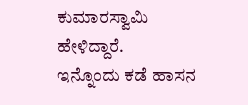ಕುಮಾರಸ್ವಾಮಿ ಹೇಳಿದ್ದಾರೆ.
ಇನ್ನೊಂದು ಕಡೆ ಹಾಸನ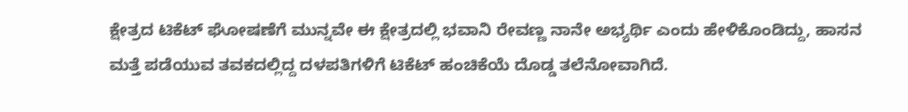ಕ್ಷೇತ್ರದ ಟಿಕೆಟ್ ಘೋಷಣೆಗೆ ಮುನ್ನವೇ ಈ ಕ್ಷೇತ್ರದಲ್ಲಿ ಭವಾನಿ ರೇವಣ್ಣ ನಾನೇ ಅಭ್ಯರ್ಥಿ ಎಂದು ಹೇಳಿಕೊಂಡಿದ್ದು, ಹಾಸನ ಮತ್ತೆ ಪಡೆಯುವ ತವಕದಲ್ಲಿದ್ದ ದಳಪತಿಗಳಿಗೆ ಟಿಕೆಟ್ ಹಂಚಿಕೆಯೆ ದೊಡ್ಡ ತಲೆನೋವಾಗಿದೆ.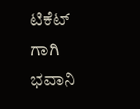ಟಿಕೆಟ್ ಗಾಗಿ ಭವಾನಿ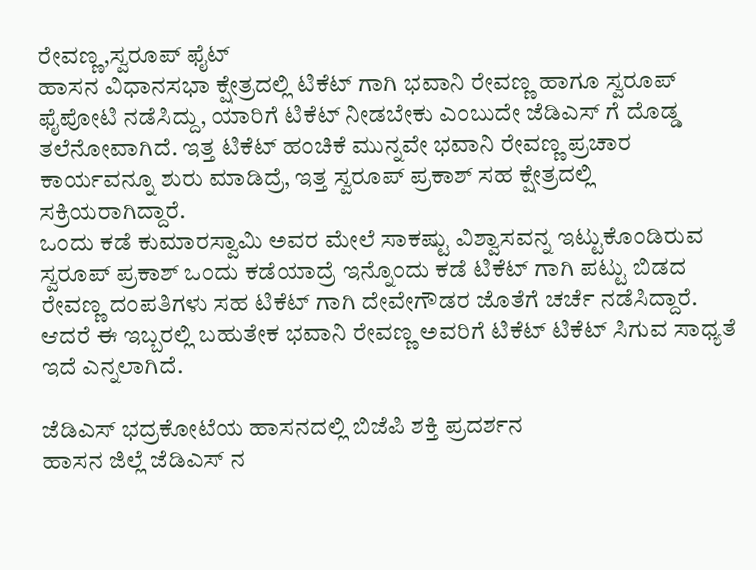ರೇವಣ್ಣ,ಸ್ವರೂಪ್ ಫೈಟ್
ಹಾಸನ ವಿಧಾನಸಭಾ ಕ್ಷೇತ್ರದಲ್ಲಿ ಟಿಕೆಟ್ ಗಾಗಿ ಭವಾನಿ ರೇವಣ್ಣ ಹಾಗೂ ಸ್ವರೂಪ್ ಫೈಪೋಟಿ ನಡೆಸಿದ್ದು, ಯಾರಿಗೆ ಟಿಕೆಟ್ ನೀಡಬೇಕು ಎಂಬುದೇ ಜೆಡಿಎಸ್ ಗೆ ದೊಡ್ಡ ತಲೆನೋವಾಗಿದೆ. ಇತ್ತ ಟಿಕೆಟ್ ಹಂಚಿಕೆ ಮುನ್ನವೇ ಭವಾನಿ ರೇವಣ್ಣ ಪ್ರಚಾರ ಕಾರ್ಯವನ್ನೂ ಶುರು ಮಾಡಿದ್ರೆ, ಇತ್ತ ಸ್ವರೂಪ್ ಪ್ರಕಾಶ್ ಸಹ ಕ್ಷೇತ್ರದಲ್ಲಿ ಸಕ್ರಿಯರಾಗಿದ್ದಾರೆ.
ಒಂದು ಕಡೆ ಕುಮಾರಸ್ವಾಮಿ ಅವರ ಮೇಲೆ ಸಾಕಷ್ಟು ವಿಶ್ವಾಸವನ್ನ ಇಟ್ಟುಕೊಂಡಿರುವ ಸ್ವರೂಪ್ ಪ್ರಕಾಶ್ ಒಂದು ಕಡೆಯಾದ್ರೆ ಇನ್ನೊಂದು ಕಡೆ ಟಿಕೆಟ್ ಗಾಗಿ ಪಟ್ಟು ಬಿಡದ ರೇವಣ್ಣ ದಂಪತಿಗಳು ಸಹ ಟಿಕೆಟ್ ಗಾಗಿ ದೇವೇಗೌಡರ ಜೊತೆಗೆ ಚರ್ಚೆ ನಡೆಸಿದ್ದಾರೆ. ಆದರೆ ಈ ಇಬ್ಬರಲ್ಲಿ ಬಹುತೇಕ ಭವಾನಿ ರೇವಣ್ಣ ಅವರಿಗೆ ಟಿಕೆಟ್ ಟಿಕೆಟ್ ಸಿಗುವ ಸಾಧ್ಯತೆ ಇದೆ ಎನ್ನಲಾಗಿದೆ.

ಜೆಡಿಎಸ್ ಭದ್ರಕೋಟೆಯ ಹಾಸನದಲ್ಲಿ ಬಿಜೆಪಿ ಶಕ್ತಿ ಪ್ರದರ್ಶನ
ಹಾಸನ ಜಿಲ್ಲೆ ಜೆಡಿಎಸ್ ನ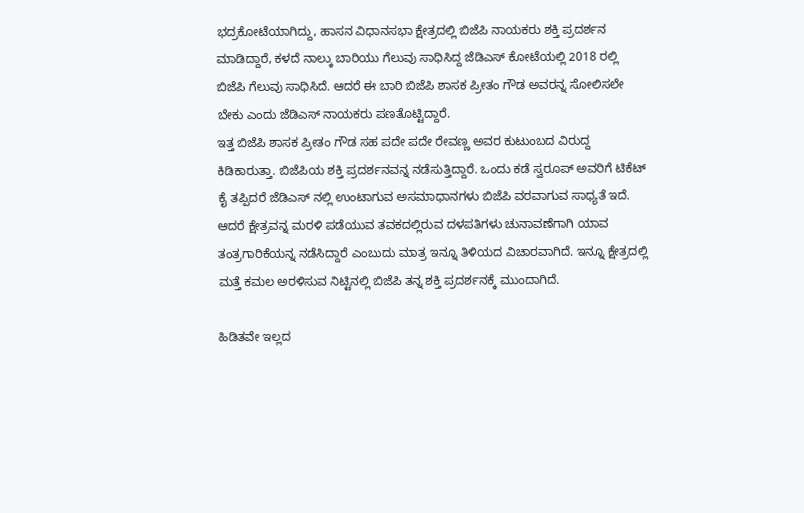ಭದ್ರಕೋಟೆಯಾಗಿದ್ದು, ಹಾಸನ ವಿಧಾನಸಭಾ ಕ್ಷೇತ್ರದಲ್ಲಿ ಬಿಜೆಪಿ ನಾಯಕರು ಶಕ್ತಿ ಪ್ರದರ್ಶನ ಮಾಡಿದ್ದಾರೆ, ಕಳದೆ ನಾಲ್ಕು ಬಾರಿಯು ಗೆಲುವು ಸಾಧಿಸಿದ್ದ ಜೆಡಿಎಸ್ ಕೋಟೆಯಲ್ಲಿ 2018 ರಲ್ಲಿ ಬಿಜೆಪಿ ಗೆಲುವು ಸಾಧಿಸಿದೆ. ಆದರೆ ಈ ಬಾರಿ ಬಿಜೆಪಿ ಶಾಸಕ ಪ್ರೀತಂ ಗೌಡ ಅವರನ್ನ ಸೋಲಿಸಲೇ ಬೇಕು ಎಂದು ಜೆಡಿಎಸ್ ನಾಯಕರು ಪಣತೊಟ್ಟಿದ್ದಾರೆ.
ಇತ್ತ ಬಿಜೆಪಿ ಶಾಸಕ ಪ್ರೀತಂ ಗೌಡ ಸಹ ಪದೇ ಪದೇ ರೇವಣ್ಣ ಅವರ ಕುಟುಂಬದ ವಿರುದ್ದ ಕಿಡಿಕಾರುತ್ತಾ. ಬಿಜೆಪಿಯ ಶಕ್ತಿ ಪ್ರದರ್ಶನವನ್ನ ನಡೆಸುತ್ತಿದ್ದಾರೆ. ಒಂದು ಕಡೆ ಸ್ವರೂಪ್ ಅವರಿಗೆ ಟಿಕೆಟ್ ಕೈ ತಪ್ಪಿದರೆ ಜೆಡಿಎಸ್ ನಲ್ಲಿ ಉಂಟಾಗುವ ಅಸಮಾಧಾನಗಳು ಬಿಜೆಪಿ ವರವಾಗುವ ಸಾಧ್ಯತೆ ಇದೆ. ಆದರೆ ಕ್ಷೇತ್ರವನ್ನ ಮರಳಿ ಪಡೆಯುವ ತವಕದಲ್ಲಿರುವ ದಳಪತಿಗಳು ಚುನಾವಣೆಗಾಗಿ ಯಾವ ತಂತ್ರಗಾರಿಕೆಯನ್ನ ನಡೆಸಿದ್ದಾರೆ ಎಂಬುದು ಮಾತ್ರ ಇನ್ನೂ ತಿಳಿಯದ ವಿಚಾರವಾಗಿದೆ. ಇನ್ನೂ ಕ್ಷೇತ್ರದಲ್ಲಿ ಮತ್ತೆ ಕಮಲ ಅರಳಿಸುವ ನಿಟ್ಟಿನಲ್ಲಿ ಬಿಜೆಪಿ ತನ್ನ ಶಕ್ತಿ ಪ್ರದರ್ಶನಕ್ಕೆ ಮುಂದಾಗಿದೆ.

ಹಿಡಿತವೇ ಇಲ್ಲದ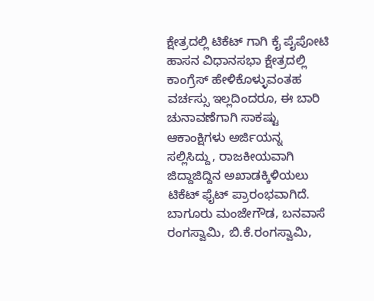ಕ್ಷೇತ್ರದಲ್ಲಿ ಟಿಕೆಟ್ ಗಾಗಿ ಕೈ ಪೈಪೋಟಿ
ಹಾಸನ ವಿಧಾನಸಭಾ ಕ್ಷೇತ್ರದಲ್ಲಿ ಕಾಂಗ್ರೆಸ್ ಹೇಳಿಕೊಳ್ಳುವಂತಹ ವರ್ಚಸ್ಸು ಇಲ್ಲದಿಂದರೂ, ಈ ಬಾರಿ ಚುನಾವಣೆಗಾಗಿ ಸಾಕಷ್ಟು ಆಕಾಂಕ್ಷಿಗಳು ಅರ್ಜಿಯನ್ನ ಸಲ್ಲಿಸಿದ್ದು, ರಾಜಕೀಯವಾಗಿ ಜಿದ್ದಾಜಿದ್ದಿನ ಅಖಾಡಕ್ಕಿಳಿಯಲು ಟಿಕೆಟ್ ಫೈಟ್ ಪ್ರಾರಂಭವಾಗಿದೆ. ಬಾಗೂರು ಮಂಜೇಗೌಡ, ಬನವಾಸೆ ರಂಗಸ್ವಾಮಿ, ಬಿ.ಕೆ.ರಂಗಸ್ವಾಮಿ,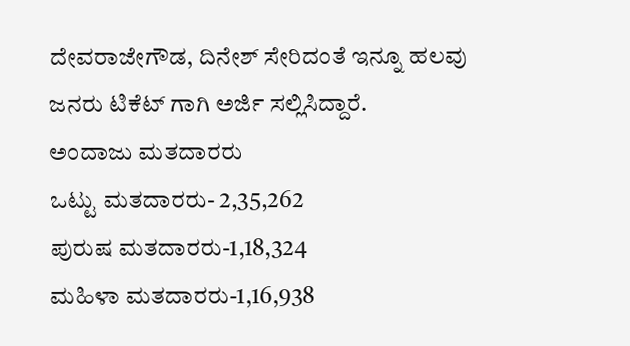ದೇವರಾಜೇಗೌಡ, ದಿನೇಶ್ ಸೇರಿದಂತೆ ಇನ್ನೂ ಹಲವು ಜನರು ಟಿಕೆಟ್ ಗಾಗಿ ಅರ್ಜಿ ಸಲ್ಲಿಸಿದ್ದಾರೆ.
ಅಂದಾಜು ಮತದಾರರು
ಒಟ್ಟು ಮತದಾರರು- 2,35,262
ಪುರುಷ ಮತದಾರರು-1,18,324
ಮಹಿಳಾ ಮತದಾರರು-1,16,938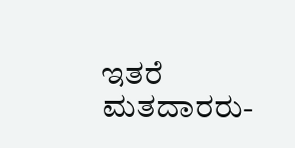ಇತರೆ ಮತದಾರರು-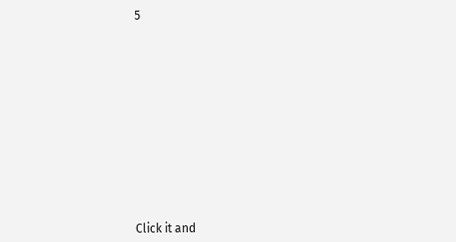5












Click it and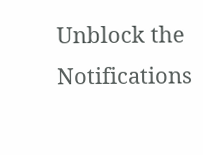Unblock the Notifications